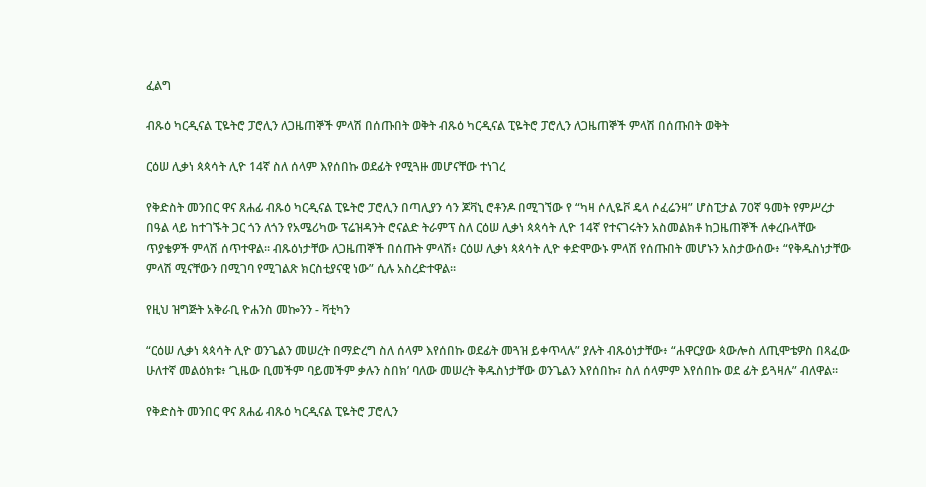ፈልግ

ብጹዕ ካርዲናል ፒዬትሮ ፓሮሊን ለጋዜጠኞች ምላሽ በሰጡበት ወቅት ብጹዕ ካርዲናል ፒዬትሮ ፓሮሊን ለጋዜጠኞች ምላሽ በሰጡበት ወቅት

ርዕሠ ሊቃነ ጳጳሳት ሊዮ 14ኛ ስለ ሰላም እየሰበኩ ወደፊት የሚጓዙ መሆናቸው ተነገረ

የቅድስት መንበር ዋና ጸሐፊ ብጹዕ ካርዲናል ፒዬትሮ ፓሮሊን በጣሊያን ሳን ጆቫኒ ሮቶንዶ በሚገኘው የ “ካዛ ሶሊዬቮ ዴላ ሶፈሬንዛ” ሆስፒታል 70ኛ ዓመት የምሥረታ በዓል ላይ ከተገኙት ጋር ጎን ለጎን የአሜሪካው ፕሬዝዳንት ሮናልድ ትራምፕ ስለ ርዕሠ ሊቃነ ጳጳሳት ሊዮ 14ኛ የተናገሩትን አስመልክቶ ከጋዜጠኞች ለቀረቡላቸው ጥያቄዎች ምላሽ ሰጥተዋል። ብጹዕነታቸው ለጋዜጠኞች በሰጡት ምላሽ፥ ርዕሠ ሊቃነ ጳጳሳት ሊዮ ቀድሞውኑ ምላሽ የሰጡበት መሆኑን አስታውሰው፥ “የቅዱስነታቸው ምላሽ ሚናቸውን በሚገባ የሚገልጽ ክርስቲያናዊ ነው” ሲሉ አስረድተዋል።

የዚህ ዝግጅት አቅራቢ ዮሐንስ መኰንን - ቫቲካን

“ርዕሠ ሊቃነ ጳጳሳት ሊዮ ወንጌልን መሠረት በማድረግ ስለ ሰላም እየሰበኩ ወደፊት መጓዝ ይቀጥላሉ” ያሉት ብጹዕነታቸው፥ “ሐዋርያው ጳውሎስ ለጢሞቴዎስ በጻፈው ሁለተኛ መልዕክቱ፥ ‘ጊዜው ቢመችም ባይመችም ቃሉን ስበክ’ ባለው መሠረት ቅዱስነታቸው ወንጌልን እየሰበኩ፣ ስለ ሰላምም እየሰበኩ ወደ ፊት ይጓዛሉ” ብለዋል።

የቅድስት መንበር ዋና ጸሐፊ ብጹዕ ካርዲናል ፒዬትሮ ፓሮሊን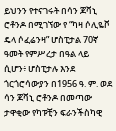ይህንን የተናገሩት በሳን ጆቫኒ ሮቶንዶ በሚገኘው የ “ካዛ ሶሊዬቮ ዴላ ሶፈሬንዛ” ሆስፒታል 70ኛ ዓመት የምሥረታ በዓል ላይ ሲሆን፥ ሆስፒታሉ እንደ ጎርጎሮሳውያን በ1956 ዓ. ም. ወደ ሳን ጆቫኒ ሮቶንዶ በመጣው ታዋቂው የካፑቺን ፍራንችስካዊ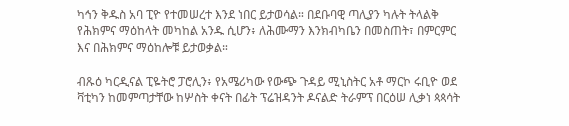ካኅን ቅዱስ አባ ፒዮ የተመሠረተ እንደ ነበር ይታወሳል። በደቡባዊ ጣሊያን ካሉት ትላልቅ የሕክምና ማዕከላት መካከል አንዱ ሲሆን፥ ለሕሙማን እንክብካቤን በመስጠት፣ በምርምር እና በሕክምና ማዕከሎቹ ይታወቃል።

ብጹዕ ካርዲናል ፒዬትሮ ፓሮሊን፥ የአሜሪካው የውጭ ጉዳይ ሚኒስትር አቶ ማርኮ ሩቢዮ ወደ ቫቲካን ከመምጣታቸው ከሦስት ቀናት በፊት ፕሬዝዳንት ዶናልድ ትራምፕ በርዕሠ ሊቃነ ጳጳሳት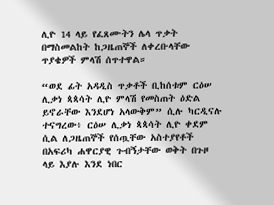ሊዮ 14 ላይ የፈጸሙትን ሌላ ጥቃት በማስመልከት ከጋዜጠኞች ለቀረቡላቸው ጥያቄዎች ምላሽ ሰጥተዋል።

“ወደ ፊት አዳዲስ ጥቃቶች ቢከሰቱም ርዕሠ ሊቃነ ጳጳሳት ሊዮ ምላሽ የመስጠት ዕድል ይኖራቸው እንደሆነ አላውቅም” ሲሉ ካርዲናሉ ተናግረው፥ ርዕሠ ሊቃነ ጳጳሳት ሊዮ ቀደም ሲል ለጋዜጠኞች የሰጧቸው አስተያየቶች በአፍሪካ ሐዋርያዊ ጉብኝታቸው ወቅት በጉዞ ላይ እያሉ እንደ ነበር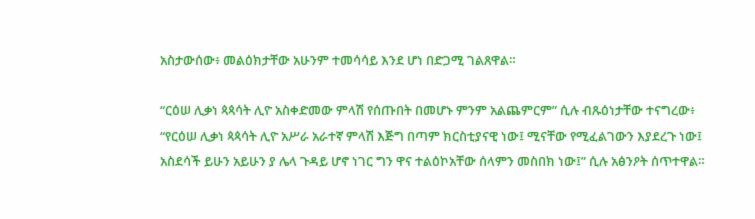አስታውሰው፥ መልዕክታቸው አሁንም ተመሳሳይ እንደ ሆነ በድጋሚ ገልጸዋል።

“ርዕሠ ሊቃነ ጳጳሳት ሊዮ አስቀድመው ምላሽ የሰጡበት በመሆኑ ምንም አልጨምርም” ሲሉ ብጹዕነታቸው ተናግረው፥ “የርዕሠ ሊቃነ ጳጳሳት ሊዮ አሥራ አራተኛ ምላሽ እጅግ በጣም ክርስቲያናዊ ነው፤ ሚናቸው የሚፈልገውን እያደረጉ ነው፤ አስደሳች ይሁን አይሁን ያ ሌላ ጉዳይ ሆኖ ነገር ግን ዋና ተልዕኮአቸው ሰላምን መስበክ ነው፤” ሲሉ አፅንዖት ሰጥተዋል።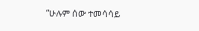“ሁሉም ሰው ተመሳሳይ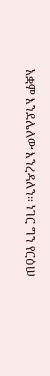አቋም እንደሌለው እንረዳለን። ነገር ግን የርዕሠ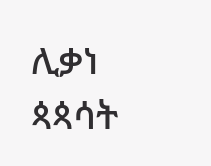ሊቃነ ጳጳሳት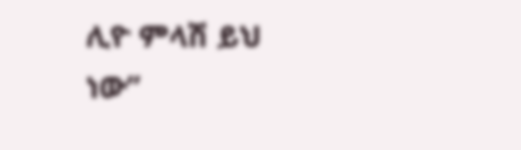ሊዮ ምላሽ ይህ ነው”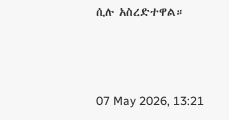ሲሉ አስረድተዋል።



07 May 2026, 13:21